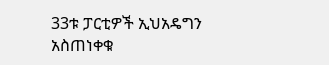33ቱ ፓርቲዎች ኢህአዴግን አስጠነቀቁ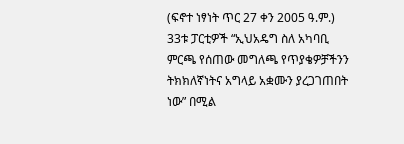(ፍኖተ ነፃነት ጥር 27 ቀን 2005 ዓ.ም.) 33ቱ ፓርቲዎች “ኢህአዴግ ስለ አካባቢ ምርጫ የሰጠው መግለጫ የጥያቄዎቻችንን ትክክለኛነትና አግላይ አቋሙን ያረጋገጠበት ነው” በሚል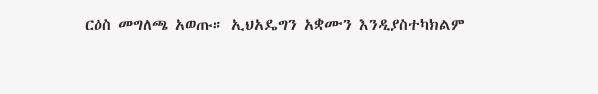ርዕስ መግለጫ አወጡ። ኢህአዴግን አቋሙን እንዲያስተካክልም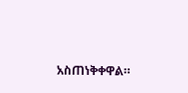አስጠነቅቀዋል።